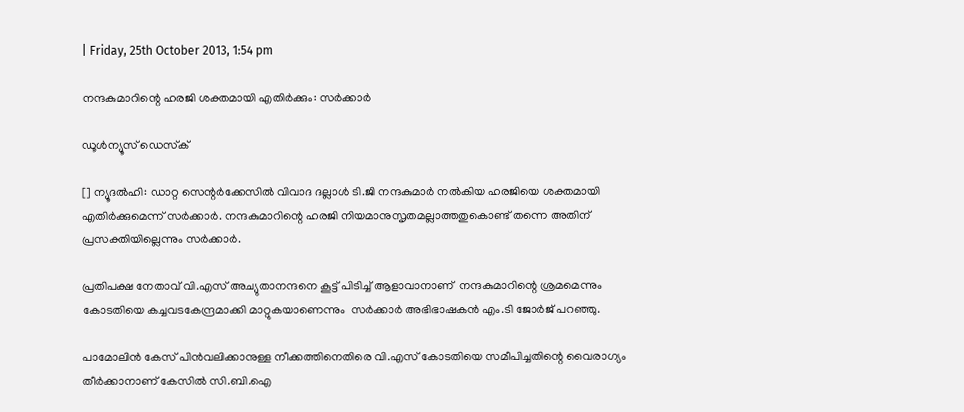| Friday, 25th October 2013, 1:54 pm

നന്ദകുമാറിന്റെ ഹരജി ശക്തമായി എതിര്‍ക്കും: സര്‍ക്കാര്‍

ഡൂള്‍ന്യൂസ് ഡെസ്‌ക്

[] ന്യൂദല്‍ഹി: ഡാറ്റ സെന്റര്‍ക്കേസില്‍ വിവാദ ദല്ലാള്‍ ടി.ജി നന്ദകുമാര്‍ നല്‍കിയ ഹരജിയെ ശക്തമായി എതിര്‍ക്കുമെന്ന് സര്‍ക്കാര്‍. നന്ദകുമാറിന്റെ ഹരജി നിയമാനുസൃതമല്ലാത്തതുകൊണ്ട് തന്നെ അതിന് പ്രസക്തിയില്ലെന്നും സര്‍ക്കാര്‍.

പ്രതിപക്ഷ നേതാവ് വി.എസ് അച്യുതാനന്ദനെ കൂട്ട് പിടിച്ച് ആളാവാനാണ്  നന്ദകുമാറിന്റെ ശ്രമമെന്നും  കോടതിയെ കച്ചവടകേന്ദ്രമാക്കി മാറ്റുകയാണെന്നും  സര്‍ക്കാര്‍ അഭിഭാഷകന്‍ എം.ടി ജോര്‍ജ് പറഞ്ഞു.

പാമോലിന്‍ കേസ് പിന്‍വലിക്കാനുള്ള നീക്കത്തിനെതിരെ വി.എസ് കോടതിയെ സമീപിച്ചതിന്റെ വൈരാഗ്യം തീര്‍ക്കാനാണ് കേസില്‍ സി.ബി.ഐ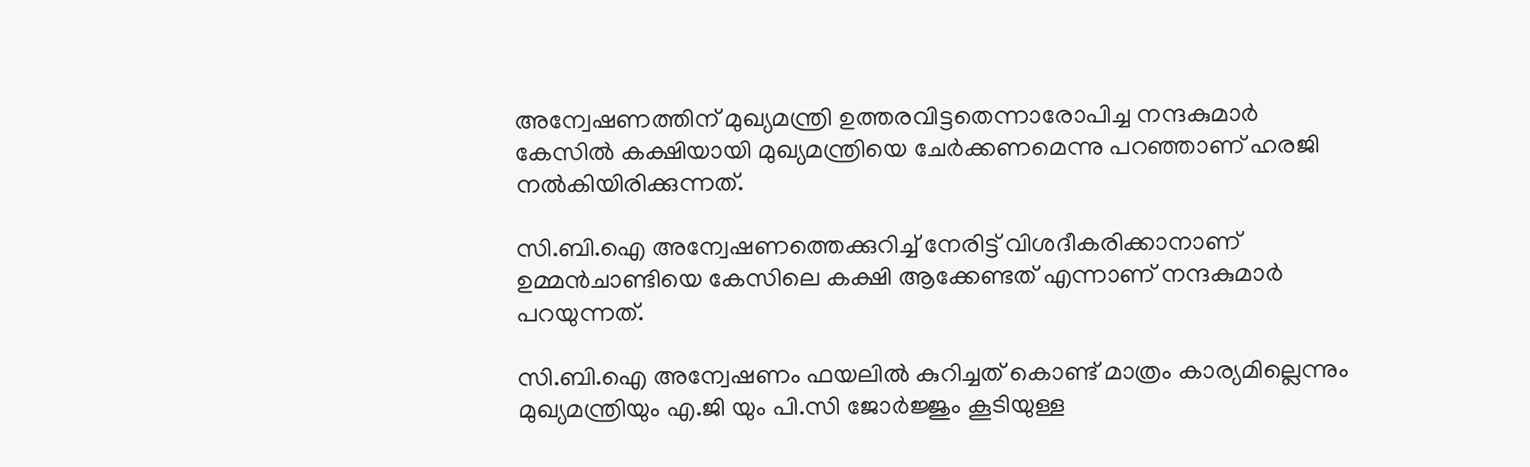അന്വേഷണത്തിന് മുഖ്യമന്ത്രി ഉത്തരവിട്ടതെന്നാരോപിച്ച നന്ദകുമാര്‍ കേസില്‍ കക്ഷിയായി മുഖ്യമന്ത്രിയെ ചേര്‍ക്കണമെന്നു പറഞ്ഞാണ് ഹരജി നല്‍കിയിരിക്കുന്നത്.

സി.ബി.ഐ അന്വേഷണത്തെക്കുറിച്ച് നേരിട്ട് വിശദീകരിക്കാനാണ് ഉമ്മന്‍ചാണ്ടിയെ കേസിലെ കക്ഷി ആക്കേണ്ടത് എന്നാണ് നന്ദകുമാര്‍ പറയുന്നത്.

സി.ബി.ഐ അന്വേഷണം ഫയലില്‍ കുറിച്ചത് കൊണ്ട് മാത്രം കാര്യമില്ലെന്നും മുഖ്യമന്ത്രിയും എ.ജി യും പി.സി ജോര്‍ജ്ജും കൂടിയുള്ള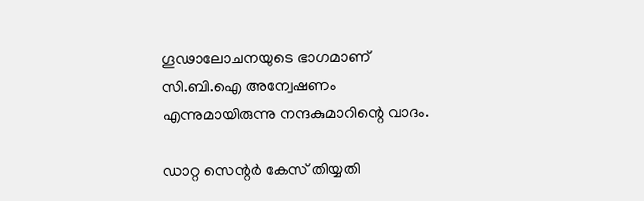ഗൂഢാലോചനയുടെ ഭാഗമാണ് സി.ബി.ഐ അന്വേഷണം എന്നുമായിരുന്നു നന്ദകുമാറിന്റെ വാദം.

ഡാറ്റ സെന്റര്‍ കേസ് തിയ്യതി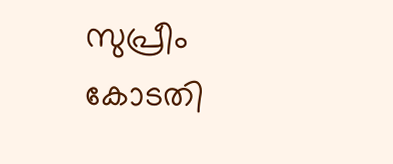സുപ്രീം കോടതി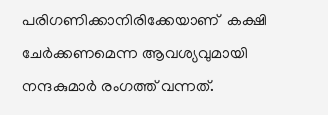പരിഗണിക്കാനിരിക്കേയാണ്  കക്ഷി ചേര്‍ക്കണമെന്ന ആവശ്യവുമായി നന്ദകുമാര്‍ രംഗത്ത് വന്നത്.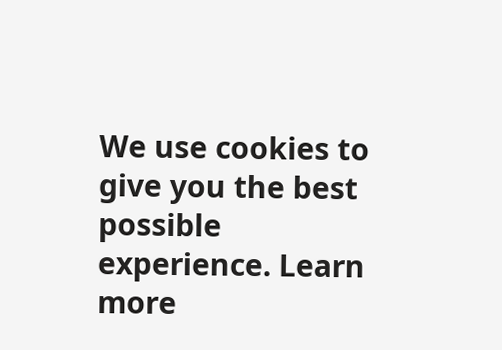We use cookies to give you the best possible experience. Learn more